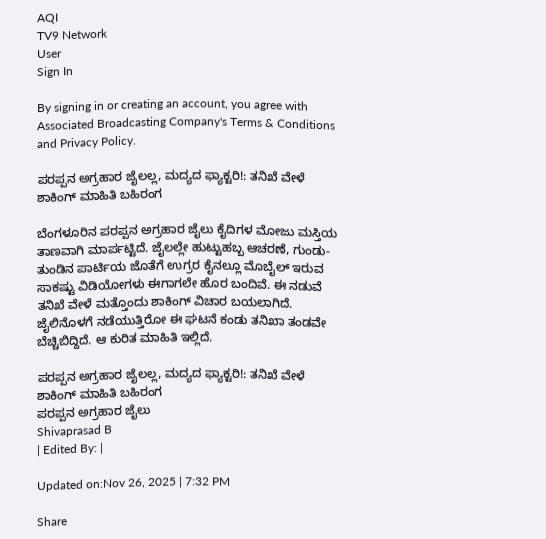AQI
TV9 Network
User
Sign In

By signing in or creating an account, you agree with Associated Broadcasting Company's Terms & Conditions and Privacy Policy.

ಪರಪ್ಪನ ಅಗ್ರಹಾರ ಜೈಲಲ್ಲ, ಮದ್ಯದ ಫ್ಯಾಕ್ಟರಿ!: ತನಿಖೆ ವೇಳೆ ಶಾಕಿಂಗ್ ಮಾಹಿತಿ ಬಹಿರಂಗ

ಬೆಂಗಳೂರಿನ ಪರಪ್ಪನ ಅಗ್ರಹಾರ ಜೈಲು ಕೈದಿಗಳ ಮೋಜು ಮಸ್ತಿಯ ತಾಣವಾಗಿ ಮಾರ್ಪಟ್ಟಿದೆ. ಜೈಲಲ್ಲೇ ಹುಟ್ಟುಹಬ್ಬ ಆಚರಣೆ, ಗುಂಡು-ತುಂಡಿನ ಪಾರ್ಟಿಯ ಜೊತೆಗೆ ಉಗ್ರರ ಕೈನಲ್ಲೂ ಮೊಬೈಲ್ ಇರುವ ಸಾಕಷ್ಟು ವಿಡಿಯೋಗಳು ಈಗಾಗಲೇ ಹೊರ ಬಂದಿವೆ. ಈ ನಡುವೆ ತನಿಖೆ ವೇಳೆ ಮತ್ತೊಂದು ಶಾಕಿಂಗ್ ವಿಚಾರ ಬಯಲಾಗಿದೆ. ಜೈಲಿನೊಳಗೆ ನಡೆಯುತ್ತಿರೋ ಈ ಘಟನೆ ಕಂಡು ತನಿಖಾ ತಂಡವೇ ಬೆಚ್ಚಿಬಿದ್ದಿದೆ. ಆ ಕುರಿತ ಮಾಹಿತಿ ಇಲ್ಲಿದೆ.

ಪರಪ್ಪನ ಅಗ್ರಹಾರ ಜೈಲಲ್ಲ, ಮದ್ಯದ ಫ್ಯಾಕ್ಟರಿ!: ತನಿಖೆ ವೇಳೆ ಶಾಕಿಂಗ್ ಮಾಹಿತಿ ಬಹಿರಂಗ
ಪರಪ್ಪನ ಅಗ್ರಹಾರ ಜೈಲು
Shivaprasad B
| Edited By: |

Updated on:Nov 26, 2025 | 7:32 PM

Share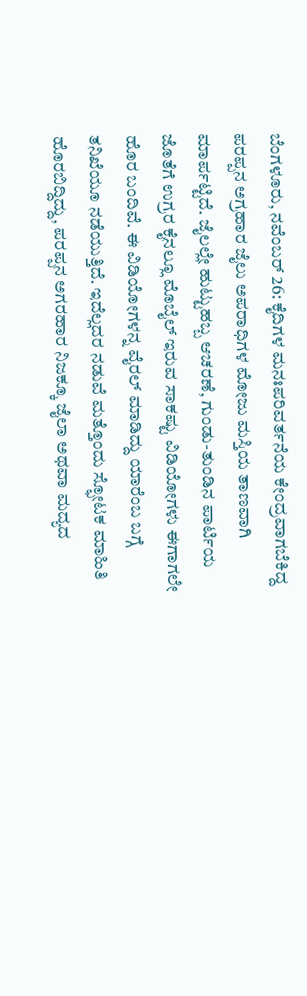ಬೆಂಗಳೂರು, ನವೆಂಬರ್ 26: ಕೈದಿಗಳ ಮನಃಪರಿವರ್ತನೆಯ ಕೇಂದ್ರವಾಗಬೆಕಿದ್ದ ಪರಪ್ಪನ ಅಗ್ರಹಾರ ಜೈಲು ಅಪರಾಧಿಗಳ ಮೋಜು ಮಸ್ತಿಯ ತಾಣವಾಗಿ ಮಾರ್ಪಟ್ಟಿದೆ. ಜೈಲಲ್ಲೇ ಹುಟ್ಟುಹಬ್ಬ ಆಚರಣೆ, ಗುಂಡು-ತುಂಡಿನ ಪಾರ್ಟಿಯ ಜೊತೆಗೆ ಉಗ್ರರ ಕೈನಲ್ಲೂ ಮೊಬೈಲ್ ಇರುವ ಸಾಕಷ್ಟು ವಿಡಿಯೋಗಳು ಈಗಾಗಲೇ ಹೊರ ಬಂದಿವೆ. ಈ ವಿಡಿಯೋಗಳನ್ನ ವೈರಲ್ ಮಾಡಿದ್ದು ಯಾರೆಂಬ ಬಗ್ಗೆ ತನಿಖೆಯೂ ನಡೆಯುತ್ತಿದೆ. ಇದೆಲ್ಲದರ ನಡುವೆ ಮತ್ತೊಂದು ಸ್ಫೋಟಕ ಮಾಹಿತಿ ಹೊರಬಿದ್ದಿದ್ದು, ಪರಪ್ಪನ ಅಗರಹಾರ ನಿಜಕ್ಕೂ ಜೈಲಾ ಅಥವಾ ಮದ್ಯದ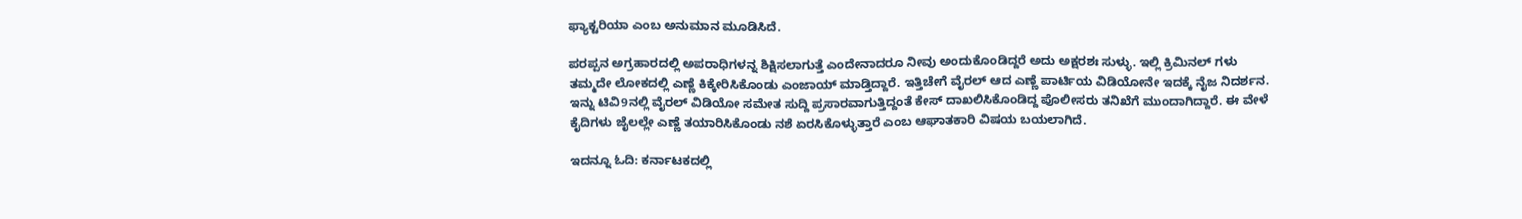ಫ್ಯಾಕ್ಟರಿಯಾ ಎಂಬ ಅನುಮಾನ ಮೂಡಿಸಿದೆ.

ಪರಪ್ಪನ ಅಗ್ರಹಾರದಲ್ಲಿ ಅಪರಾಧಿಗಳನ್ನ ಶಿಕ್ಷಿಸಲಾಗುತ್ತೆ ಎಂದೇನಾದರೂ ನೀವು ಅಂದುಕೊಂಡಿದ್ದರೆ ಅದು ಅಕ್ಷರಶಃ ಸುಳ್ಳು. ಇಲ್ಲಿ ಕ್ರಿಮಿನಲ್ ಗಳು ತಮ್ಮದೇ ಲೋಕದಲ್ಲಿ ಎಣ್ಣೆ ಕಿಕ್ಕೇರಿಸಿಕೊಂಡು ಎಂಜಾಯ್ ಮಾಡ್ತಿದ್ದಾರೆ. ಇತ್ತಿಚೇಗೆ ವೈರಲ್ ಆದ ಎಣ್ಣೆ ಪಾರ್ಟಿಯ ವಿಡಿಯೋನೇ ಇದಕ್ಕೆ ನೈಜ ನಿದರ್ಶನ. ಇನ್ನು ಟಿವಿ9ನಲ್ಲಿ ವೈರಲ್ ವಿಡಿಯೋ ಸಮೇತ ಸುದ್ದಿ ಪ್ರಸಾರವಾಗುತ್ತಿದ್ದಂತೆ ಕೇಸ್ ದಾಖಲಿಸಿಕೊಂಡಿದ್ದ ಪೊಲೀಸರು ತನಿಖೆಗೆ ಮುಂದಾಗಿದ್ದಾರೆ. ಈ ವೇಳೆ ಕೈದಿಗಳು ಜೈಲಲ್ಲೇ ಎಣ್ಣೆ ತಯಾರಿಸಿಕೊಂಡು ನಶೆ ಏರಸಿಕೊಳ್ಳುತ್ತಾರೆ ಎಂಬ ಆಘಾತಕಾರಿ ವಿಷಯ ಬಯಲಾಗಿದೆ.

ಇದನ್ನೂ ಓದಿ: ಕರ್ನಾಟಕದಲ್ಲಿ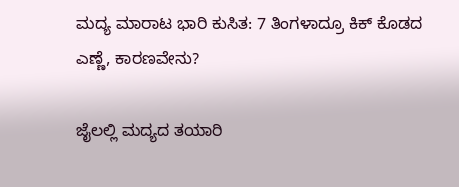ಮದ್ಯ ಮಾರಾಟ ಭಾರಿ ಕುಸಿತ: 7 ತಿಂಗಳಾದ್ರೂ ಕಿಕ್‌ ಕೊಡದ ಎಣ್ಣೆ, ಕಾರಣವೇನು?

ಜೈಲಲ್ಲಿ ಮದ್ಯದ ತಯಾರಿ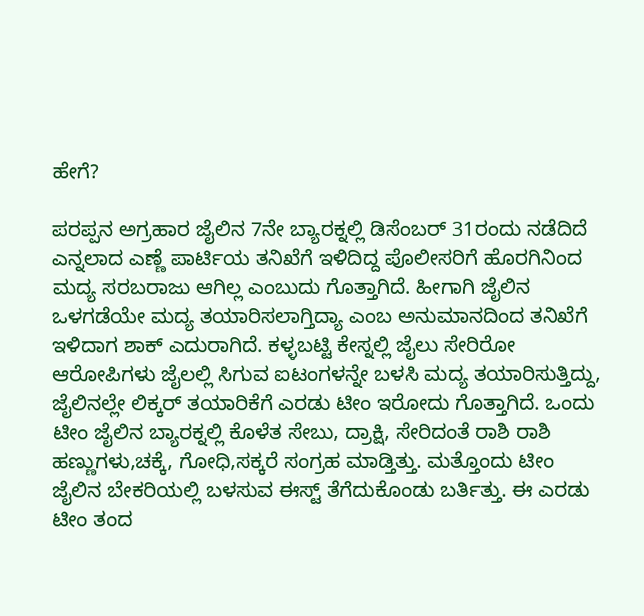ಹೇಗೆ?

ಪರಪ್ಪನ ಅಗ್ರಹಾರ ಜೈಲಿನ 7ನೇ ಬ್ಯಾರಕ್ನಲ್ಲಿ ಡಿಸೆಂಬರ್ 31ರಂದು ನಡೆದಿದೆ ಎನ್ನಲಾದ ಎಣ್ಣೆ ಪಾರ್ಟಿಯ ತನಿಖೆಗೆ ಇಳಿದಿದ್ದ ಪೊಲೀಸರಿಗೆ ಹೊರಗಿನಿಂದ ಮದ್ಯ ಸರಬರಾಜು ಆಗಿಲ್ಲ ಎಂಬುದು ಗೊತ್ತಾಗಿದೆ. ಹೀಗಾಗಿ ಜೈಲಿನ ಒಳಗಡೆಯೇ ಮದ್ಯ ತಯಾರಿಸಲಾಗ್ತಿದ್ಯಾ ಎಂಬ ಅನುಮಾನದಿಂದ ತನಿಖೆಗೆ ಇಳಿದಾಗ ಶಾಕ್ ಎದುರಾಗಿದೆ. ಕಳ್ಳಬಟ್ಟಿ ಕೇಸ್ನಲ್ಲಿ ಜೈಲು ಸೇರಿರೋ ಆರೋಪಿಗಳು ಜೈಲಲ್ಲಿ ಸಿಗುವ ಐಟಂಗಳನ್ನೇ ಬಳಸಿ ಮದ್ಯ ತಯಾರಿಸುತ್ತಿದ್ದು, ಜೈಲಿನಲ್ಲೇ ಲಿಕ್ಕರ್ ತಯಾರಿಕೆಗೆ ಎರಡು ಟೀಂ ಇರೋದು ಗೊತ್ತಾಗಿದೆ. ಒಂದು ಟೀಂ ಜೈಲಿನ ಬ್ಯಾರಕ್ನಲ್ಲಿ ಕೊಳೆತ ಸೇಬು, ದ್ರಾಕ್ಷಿ, ಸೇರಿದಂತೆ ರಾಶಿ ರಾಶಿ ಹಣ್ಣುಗಳು,ಚಕ್ಕೆ, ಗೋಧಿ,ಸಕ್ಕರೆ ಸಂಗ್ರಹ ಮಾಡ್ತಿತ್ತು. ಮತ್ತೊಂದು ಟೀಂ ಜೈಲಿನ ಬೇಕರಿಯಲ್ಲಿ ಬಳಸುವ ಈಸ್ಟ್ ತೆಗೆದುಕೊಂಡು ಬರ್ತಿತ್ತು. ಈ ಎರಡು ಟೀಂ ತಂದ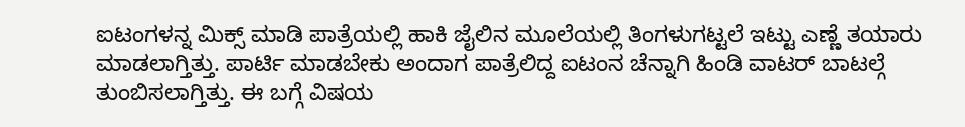ಐಟಂಗಳನ್ನ ಮಿಕ್ಸ್ ಮಾಡಿ ಪಾತ್ರೆಯಲ್ಲಿ ಹಾಕಿ ಜೈಲಿನ ಮೂಲೆಯಲ್ಲಿ ತಿಂಗಳುಗಟ್ಟಲೆ ಇಟ್ಟು ಎಣ್ಣೆ ತಯಾರು ಮಾಡಲಾಗ್ತಿತ್ತು. ಪಾರ್ಟಿ ಮಾಡಬೇಕು ಅಂದಾಗ ಪಾತ್ರೆಲಿದ್ದ ಐಟಂನ ಚೆನ್ನಾಗಿ ಹಿಂಡಿ ವಾಟರ್ ಬಾಟಲ್ಗೆ ತುಂಬಿಸಲಾಗ್ತಿತ್ತು. ಈ ಬಗ್ಗೆ ವಿಷಯ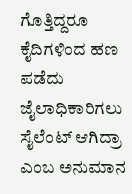ಗೊತ್ತಿದ್ದರೂ ಕೈದಿಗಳಿಂದ ಹಣ ಪಡೆದು ಜೈಲಾಧಿಕಾರಿಗಲು ಸೈಲೆಂಟ್ ಆಗಿದ್ರಾ ಎಂಬ ಅನುಮಾನ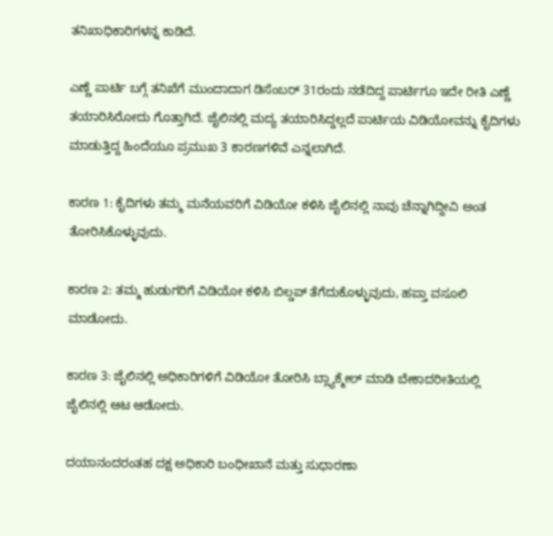ತನಿಖಾಧಿಕಾರಿಗಳನ್ನ ಕಾಡಿದೆ.

ಎಣ್ಣೆ ಪಾರ್ಟಿ ಬಗ್ಗೆ ತನಿಖೆಗೆ ಮುಂದಾದಾಗ ಡಿಸೆಂಬರ್ 31ರಂದು ನಡೆದಿದ್ದ ಪಾರ್ಟಿಗೂ ಇದೇ ರೀತಿ ಎಣ್ಣೆ ತಯಾರಿಸಿರೋದು ಗೊತ್ತಾಗಿದೆ. ಜೈಲಿನಲ್ಲಿ ಮದ್ಯ ತಯಾರಿಸಿದ್ದಲ್ಲದೆ ಪಾರ್ಟಿಯ ವಿಡಿಯೋವನ್ನು ಕೈದಿಗಳು ಮಾಡುತ್ತಿದ್ದ ಹಿಂದೆಯೂ ಪ್ರಮುಖ 3 ಕಾರಣಗಳಿವೆ ಎನ್ನಲಾಗಿದೆ.

ಕಾರಣ 1: ಕೈದಿಗಳು ತಮ್ಮ ಮನೆಯವರಿಗೆ ವಿಡಿಯೋ ಕಳಿಸಿ ಜೈಲಿನಲ್ಲಿ ನಾವು ಚೆನ್ನಾಗಿದ್ದೀವಿ ಅಂತ ತೋರಿಸಿಕೊಳ್ಳುವುದು.

ಕಾರಣ 2: ತಮ್ಮ ಹುಡುಗರಿಗೆ ವಿಡಿಯೋ ಕಳಿಸಿ ಬಿಲ್ಡಪ್ ತೆಗೆದುಕೊಳ್ಳುವುದು, ಹಪ್ತಾ ವಸೂಲಿ ಮಾಡೋದು.

ಕಾರಣ 3: ಜೈಲಿನಲ್ಲಿ ಅಧಿಕಾರಿಗಳಿಗೆ ವಿಡಿಯೋ ತೋರಿಸಿ ಬ್ಲ್ಯಾಕ್ಮೇಲ್ ಮಾಡಿ ಬೇಕಾದರೀತಿಯಲ್ಲಿ ಜೈಲಿನಲ್ಲಿ ಆಟ ಆಡೋದು.

ದಯಾನಂದರಂತಹ ದಕ್ಷ ಅಧಿಕಾರಿ ಬಂಧೀಖಾನೆ ಮತ್ತು ಸುಧಾರಣಾ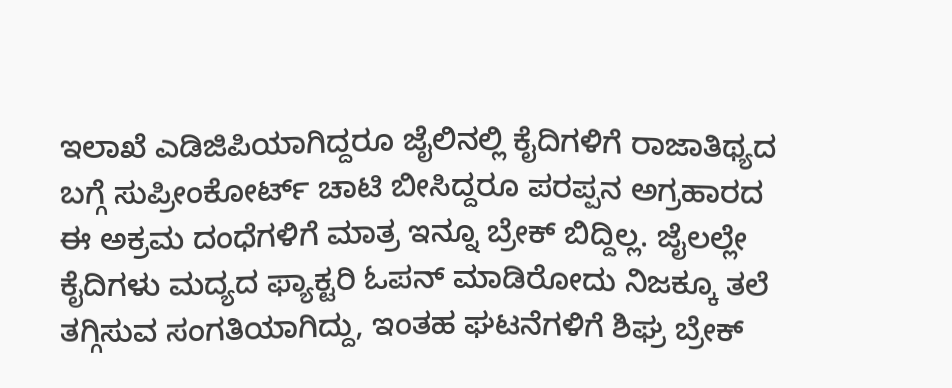ಇಲಾಖೆ ಎಡಿಜಿಪಿಯಾಗಿದ್ದರೂ ಜೈಲಿನಲ್ಲಿ ಕೈದಿಗಳಿಗೆ ರಾಜಾತಿಥ್ಯದ ಬಗ್ಗೆ ಸುಪ್ರೀಂಕೋರ್ಟ್ ಚಾಟಿ ಬೀಸಿದ್ದರೂ ಪರಪ್ಪನ ಅಗ್ರಹಾರದ ಈ ಅಕ್ರಮ ದಂಧೆಗಳಿಗೆ ಮಾತ್ರ ಇನ್ನೂ ಬ್ರೇಕ್ ಬಿದ್ದಿಲ್ಲ. ಜೈಲಲ್ಲೇ ಕೈದಿಗಳು ಮದ್ಯದ ಫ್ಯಾಕ್ಟರಿ ಓಪನ್ ಮಾಡಿರೋದು ನಿಜಕ್ಕೂ ತಲೆ ತಗ್ಗಿಸುವ ಸಂಗತಿಯಾಗಿದ್ದು, ಇಂತಹ ಘಟನೆಗಳಿಗೆ ಶಿಘ್ರ ಬ್ರೇಕ್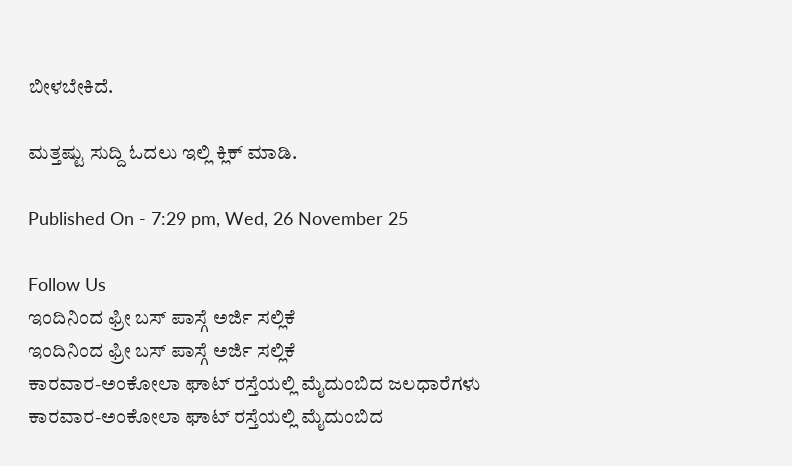ಬೀಳಬೇಕಿದೆ.

ಮತ್ತಷ್ಟು ಸುದ್ದಿ ಓದಲು ಇಲ್ಲಿ ಕ್ಲಿಕ್ ಮಾಡಿ.

Published On - 7:29 pm, Wed, 26 November 25

Follow Us
ಇಂದಿನಿಂದ ಫ್ರೀ ಬಸ್ ಪಾಸ್ಗೆ ಅರ್ಜಿ ಸಲ್ಲಿಕೆ
ಇಂದಿನಿಂದ ಫ್ರೀ ಬಸ್ ಪಾಸ್ಗೆ ಅರ್ಜಿ ಸಲ್ಲಿಕೆ
ಕಾರವಾರ-ಅಂಕೋಲಾ ಘಾಟ್ ರಸ್ತೆಯಲ್ಲಿ ಮೈದುಂಬಿದ ಜಲಧಾರೆಗಳು
ಕಾರವಾರ-ಅಂಕೋಲಾ ಘಾಟ್ ರಸ್ತೆಯಲ್ಲಿ ಮೈದುಂಬಿದ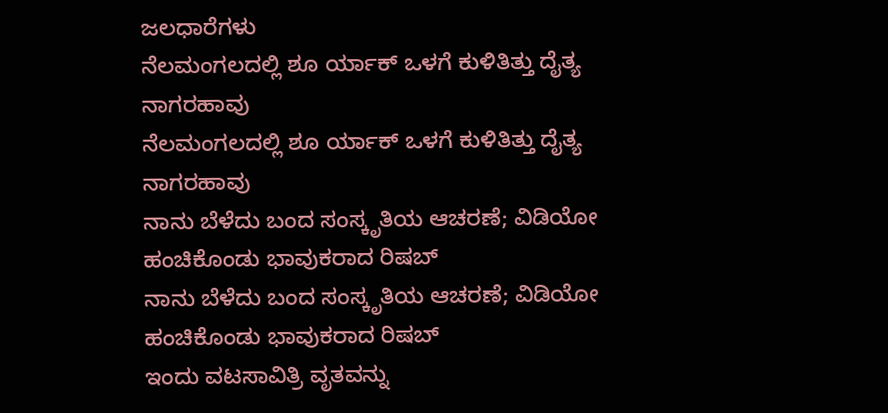ಜಲಧಾರೆಗಳು
ನೆಲಮಂಗಲದಲ್ಲಿ ಶೂ ರ್ಯಾಕ್ ಒಳಗೆ ಕುಳಿತಿತ್ತು ದೈತ್ಯ ನಾಗರಹಾವು
ನೆಲಮಂಗಲದಲ್ಲಿ ಶೂ ರ್ಯಾಕ್ ಒಳಗೆ ಕುಳಿತಿತ್ತು ದೈತ್ಯ ನಾಗರಹಾವು
ನಾನು ಬೆಳೆದು ಬಂದ ಸಂಸ್ಕೃತಿಯ ಆಚರಣೆ; ವಿಡಿಯೋ ಹಂಚಿಕೊಂಡು ಭಾವುಕರಾದ ರಿಷಬ್
ನಾನು ಬೆಳೆದು ಬಂದ ಸಂಸ್ಕೃತಿಯ ಆಚರಣೆ; ವಿಡಿಯೋ ಹಂಚಿಕೊಂಡು ಭಾವುಕರಾದ ರಿಷಬ್
ಇಂದು ವಟಸಾವಿತ್ರಿ ವೃತವನ್ನು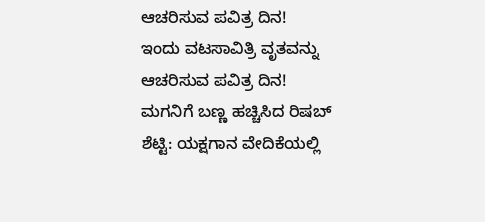ಆಚರಿಸುವ ಪವಿತ್ರ ದಿನ!
ಇಂದು ವಟಸಾವಿತ್ರಿ ವೃತವನ್ನು ಆಚರಿಸುವ ಪವಿತ್ರ ದಿನ!
ಮಗನಿಗೆ ಬಣ್ಣ ಹಚ್ಚಿಸಿದ ರಿಷಬ್ ಶೆಟ್ಟಿ: ಯಕ್ಷಗಾನ ವೇದಿಕೆಯಲ್ಲಿ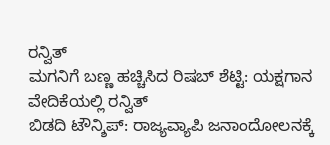ರನ್ವಿತ್
ಮಗನಿಗೆ ಬಣ್ಣ ಹಚ್ಚಿಸಿದ ರಿಷಬ್ ಶೆಟ್ಟಿ: ಯಕ್ಷಗಾನ ವೇದಿಕೆಯಲ್ಲಿ ರನ್ವಿತ್
ಬಿಡದಿ ಟೌನ್ಶಿಪ್: ರಾಜ್ಯವ್ಯಾಪಿ ಜನಾಂದೋಲನಕ್ಕೆ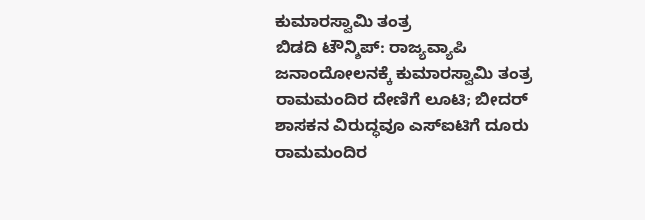ಕುಮಾರಸ್ವಾಮಿ ತಂತ್ರ
ಬಿಡದಿ ಟೌನ್ಶಿಪ್: ರಾಜ್ಯವ್ಯಾಪಿ ಜನಾಂದೋಲನಕ್ಕೆ ಕುಮಾರಸ್ವಾಮಿ ತಂತ್ರ
ರಾಮಮಂದಿರ ದೇಣಿಗೆ ಲೂಟಿ; ಬೀದರ್ ಶಾಸಕನ ವಿರುದ್ಧವೂ ಎಸ್ಐಟಿಗೆ ದೂರು
ರಾಮಮಂದಿರ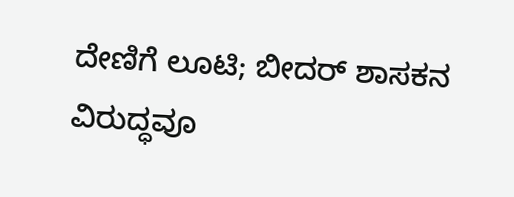ದೇಣಿಗೆ ಲೂಟಿ; ಬೀದರ್ ಶಾಸಕನ ವಿರುದ್ಧವೂ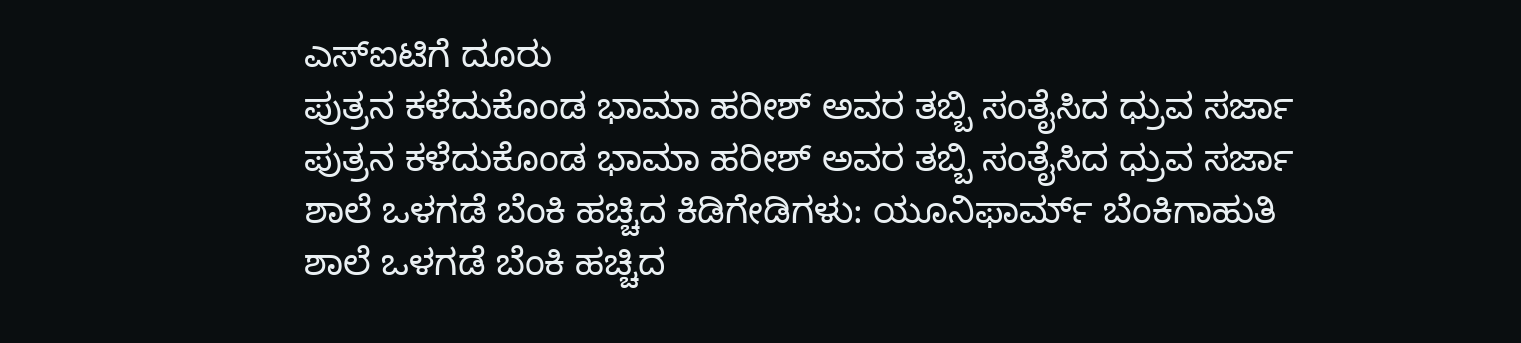ಎಸ್ಐಟಿಗೆ ದೂರು
ಪುತ್ರನ ಕಳೆದುಕೊಂಡ ಭಾಮಾ ಹರೀಶ್ ಅವರ ತಬ್ಬಿ ಸಂತೈಸಿದ ಧ್ರುವ ಸರ್ಜಾ
ಪುತ್ರನ ಕಳೆದುಕೊಂಡ ಭಾಮಾ ಹರೀಶ್ ಅವರ ತಬ್ಬಿ ಸಂತೈಸಿದ ಧ್ರುವ ಸರ್ಜಾ
ಶಾಲೆ ಒಳಗಡೆ ಬೆಂಕಿ ಹಚ್ಚಿದ ಕಿಡಿಗೇಡಿಗಳು: ಯೂನಿಫಾರ್ಮ್ ಬೆಂಕಿಗಾಹುತಿ
ಶಾಲೆ ಒಳಗಡೆ ಬೆಂಕಿ ಹಚ್ಚಿದ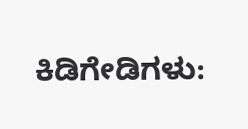ಕಿಡಿಗೇಡಿಗಳು: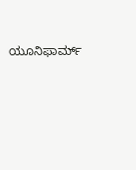ಯೂನಿಫಾರ್ಮ್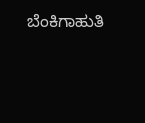ಬೆಂಕಿಗಾಹುತಿ